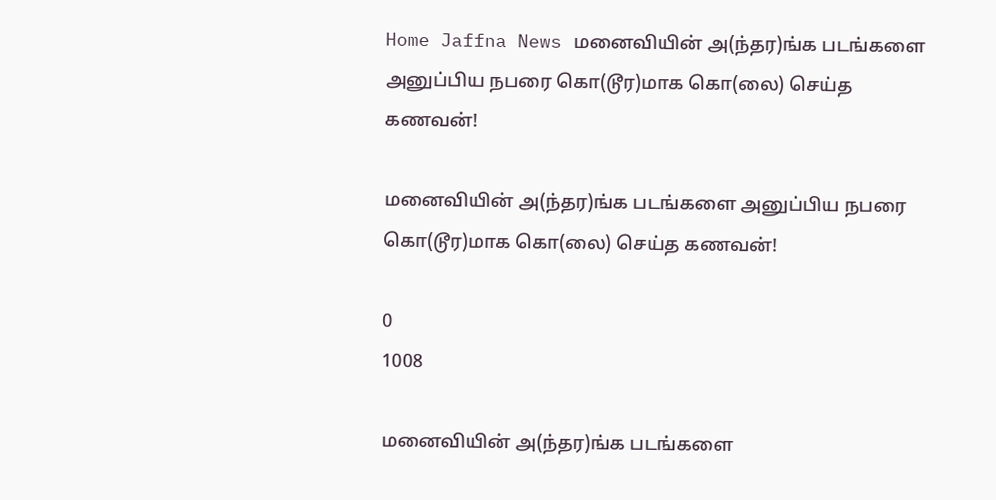Home Jaffna News மனைவியின் அ(ந்தர)ங்க‌ படங்களை அனுப்பிய நபரை கொ(டூர)மாக கொ(லை) செய்த கணவன்!

மனைவியின் அ(ந்தர)ங்க‌ படங்களை அனுப்பிய நபரை கொ(டூர)மாக கொ(லை) செய்த கணவன்!

0
1008

மனைவியின் அ(ந்தர)ங்க‌ படங்களை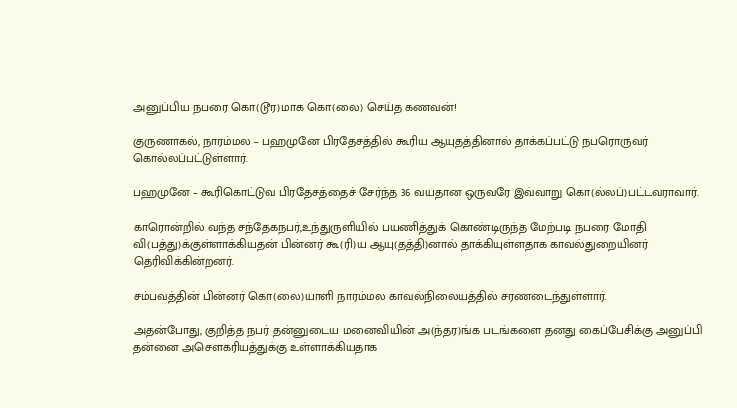அனுப்பிய நபரை கொ(டூர)மாக கொ(லை) செய்த கணவன்!

குருணாகல், நாரம்மல – பஹமுனே பிரதேசத்தில் கூரிய ஆயுதத்தினால் தாக்கப்பட்டு நபரொருவர் கொல்லப்பட்டுள்ளார்.

பஹமுனே – கூரிகொட்டுவ பிரதேசத்தைச் சேர்ந்த 36 வயதான ஒருவரே இவ்வாறு கொ(ல்லப்)பட்டவராவார்.

காரொன்றில் வந்த சந்தேகநபர்,உந்துருளியில் பயணித்துக் கொண்டிருந்த மேற்படி நபரை மோதி வி(பத்து)க்குள்ளாக்கியதன் பின்னர் கூ(ரி)ய ஆயு(தத்தி)னால் தாக்கியுள்ளதாக காவல்துறையினர் தெரிவிக்கின்றனர்.

சம்பவத்தின் பின்னர் கொ(லை)யாளி நாரம்மல காவல்நிலையத்தில் சரணடைந்துள்ளார்.

அதன்போது, குறித்த நபர் தன்னுடைய மனைவியின் அ(ந்தர)ங்க படங்களை தனது கைப்பேசிக்கு அனுப்பி தன்னை அசௌகரியத்துக்கு உள்ளாக்கியதாக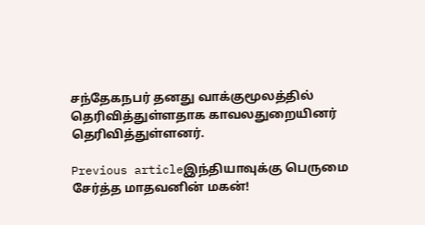சந்தேகநபர் தனது வாக்குமூலத்தில் தெரிவித்துள்ளதாக காவலதுறையினர் தெரிவித்துள்ளனர்.

Previous articleஇந்தியாவுக்கு பெருமை சேர்த்த மாதவனின் மகன்!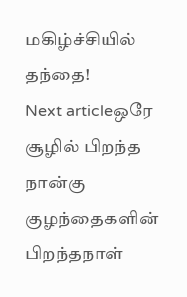மகிழ்ச்சியில் தந்தை!
Next articleஒரே சூழில் பிறந்த நான்கு குழந்தைகளின் பிறந்தநாள்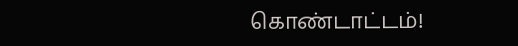கொண்டாட்டம்!